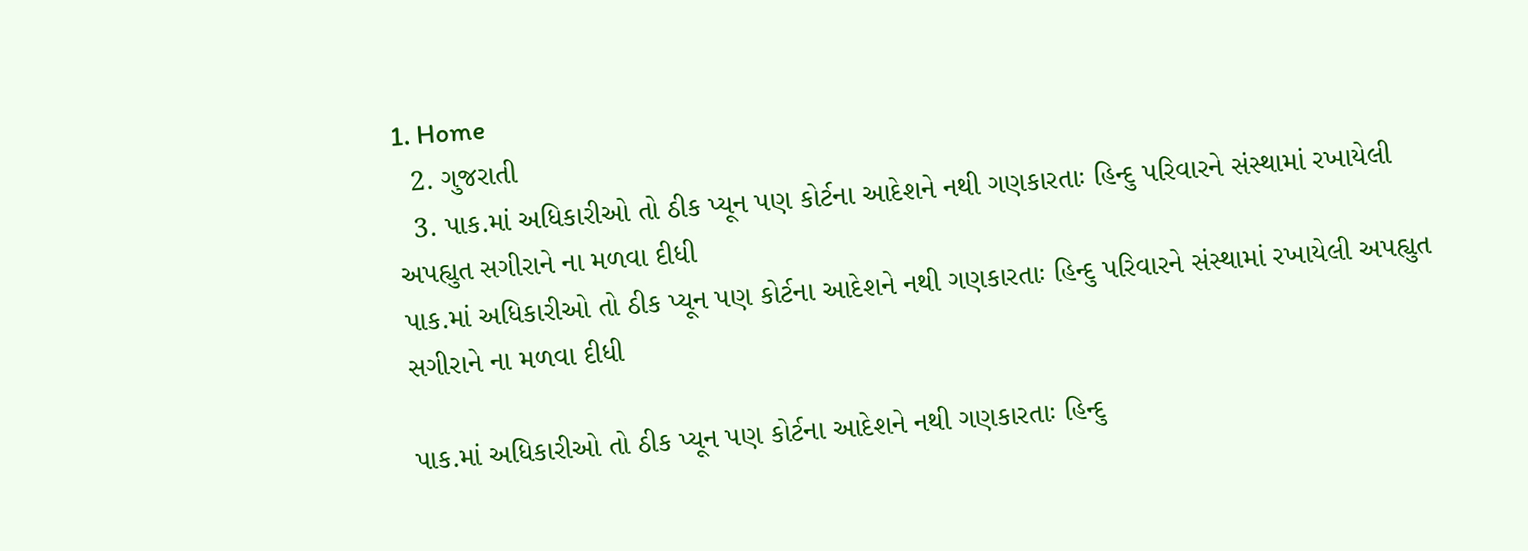1. Home
  2. ગુજરાતી
  3. પાક.માં અધિકારીઓ તો ઠીક પ્યૂન પણ કોર્ટના આદેશને નથી ગણકારતાઃ હિન્દુ પરિવારને સંસ્થામાં રખાયેલી અપહ્યુત સગીરાને ના મળવા દીધી
પાક.માં અધિકારીઓ તો ઠીક પ્યૂન પણ કોર્ટના આદેશને નથી ગણકારતાઃ હિન્દુ પરિવારને સંસ્થામાં રખાયેલી અપહ્યુત સગીરાને ના મળવા દીધી

પાક.માં અધિકારીઓ તો ઠીક પ્યૂન પણ કોર્ટના આદેશને નથી ગણકારતાઃ હિન્દુ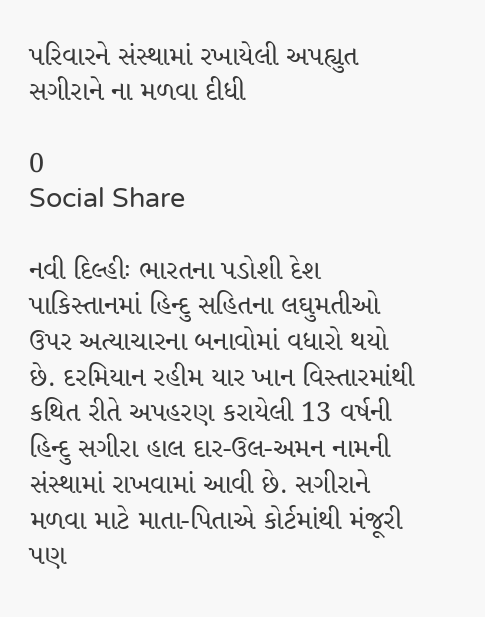પરિવારને સંસ્થામાં રખાયેલી અપહ્યુત સગીરાને ના મળવા દીધી

0
Social Share

નવી દિલ્હીઃ ભારતના પડોશી દેશ પાકિસ્તાનમાં હિન્દુ સહિતના લઘુમતીઓ ઉપર અત્યાચારના બનાવોમાં વધારો થયો છે. દરમિયાન રહીમ યાર ખાન વિસ્તારમાંથી કથિત રીતે અપહરણ કરાયેલી 13 વર્ષની હિન્દુ સગીરા હાલ દાર-ઉલ-અમન નામની સંસ્થામાં રાખવામાં આવી છે. સગીરાને મળવા માટે માતા-પિતાએ કોર્ટમાંથી મંજૂરી પણ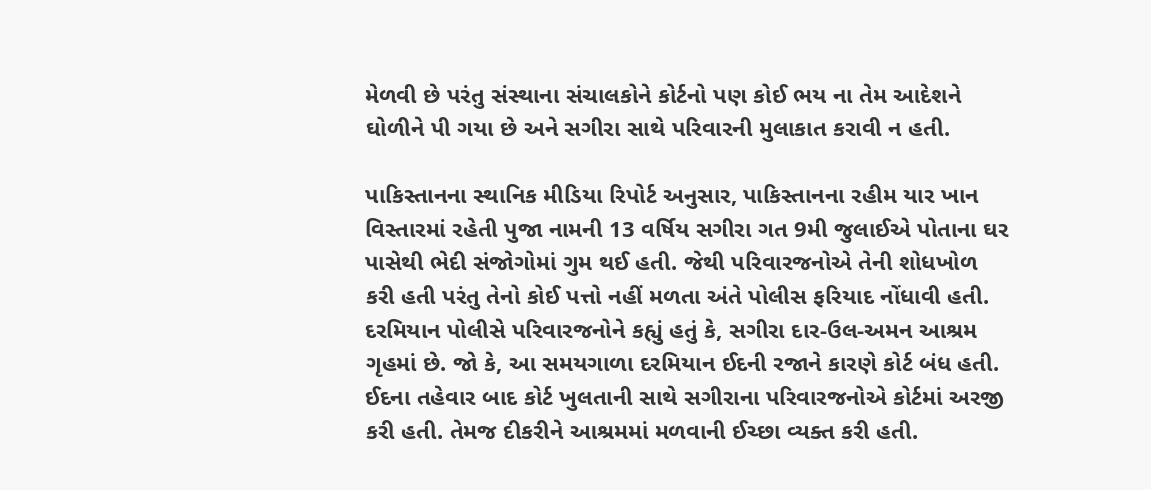મેળવી છે પરંતુ સંસ્થાના સંચાલકોને કોર્ટનો પણ કોઈ ભય ના તેમ આદેશને ઘોળીને પી ગયા છે અને સગીરા સાથે પરિવારની મુલાકાત કરાવી ન હતી.

પાકિસ્તાનના સ્થાનિક મીડિયા રિપોર્ટ અનુસાર, પાકિસ્તાનના રહીમ યાર ખાન વિસ્તારમાં રહેતી પુજા નામની 13 વર્ષિય સગીરા ગત 9મી જુલાઈએ પોતાના ઘર પાસેથી ભેદી સંજોગોમાં ગુમ થઈ હતી. જેથી પરિવારજનોએ તેની શોધખોળ કરી હતી પરંતુ તેનો કોઈ પત્તો નહીં મળતા અંતે પોલીસ ફરિયાદ નોંધાવી હતી. દરમિયાન પોલીસે પરિવારજનોને કહ્યું હતું કે, સગીરા દાર-ઉલ-અમન આશ્રમ ગૃહમાં છે. જો કે, આ સમયગાળા દરમિયાન ઈદની રજાને કારણે કોર્ટ બંધ હતી. ઈદના તહેવાર બાદ કોર્ટ ખુલતાની સાથે સગીરાના પરિવારજનોએ કોર્ટમાં અરજી કરી હતી. તેમજ દીકરીને આશ્રમમાં મળવાની ઈચ્છા વ્યક્ત કરી હતી.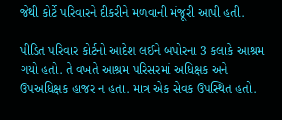જેથી કોર્ટે પરિવારને દીકરીને મળવાની મંજૂરી આપી હતી.

પીડિત પરિવાર કોર્ટનો આદેશ લઈને બપોરના 3 કલાકે આશ્રમ ગયો હતો. તે વખતે આશ્રમ પરિસરમાં અધિક્ષક અને ઉપઅધિક્ષક હાજર ન હતા. માત્ર એક સેવક ઉપસ્થિત હતો.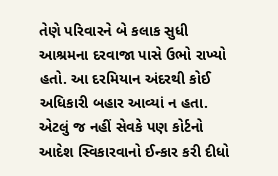તેણે પરિવારને બે કલાક સુધી આશ્રમના દરવાજા પાસે ઉભો રાખ્યો હતો. આ દરમિયાન અંદરથી કોઈ અધિકારી બહાર આવ્યાં ન હતા. એટલું જ નહીં સેવકે પણ કોર્ટનો આદેશ સ્વિકારવાનો ઈન્કાર કરી દીધો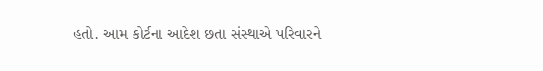હતો. આમ કોર્ટના આદેશ છતા સંસ્થાએ પરિવારને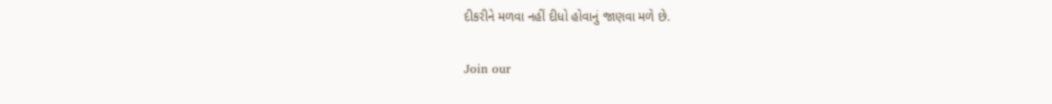દીકરીને મળવા નહીં દીધો હોવાનું જાણવા મળે છે.

Join our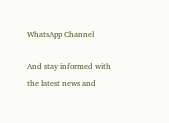WhatsApp Channel

And stay informed with the latest news and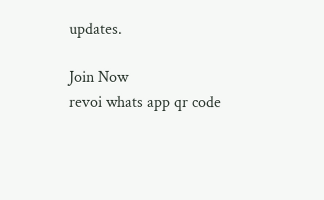updates.

Join Now
revoi whats app qr code